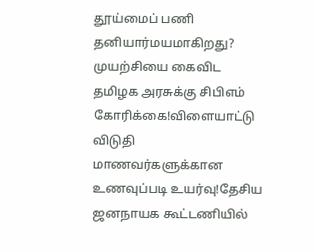தூய்மைப் பணி தனியார்மயமாகிறது? முயற்சியை கைவிட தமிழக அரசுக்கு சிபிஎம் கோரிக்கை!விளையாட்டு விடுதி மாணவர்களுக்கான உணவுப்படி உயர்வு!தேசிய ஜனநாயக கூட்டணியில்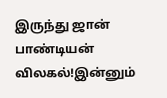இருந்து ஜான் பாண்டியன் விலகல்!இன்னும்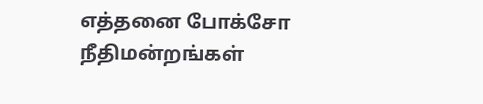எத்தனை போக்சோ நீதிமன்றங்கள்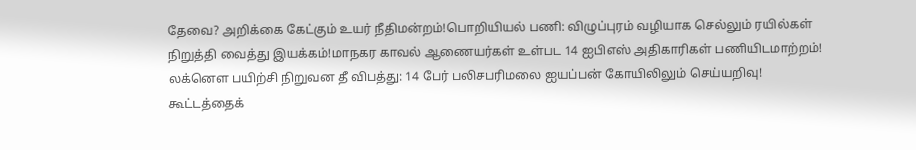தேவை? அறிக்கை கேட்கும் உயர் நீதிமன்றம்!பொறியியல் பணி: விழுப்புரம் வழியாக செல்லும் ரயில்கள் நிறுத்தி வைத்து இயக்கம்!மாநகர காவல் ஆணையர்கள் உள்பட 14 ஐபிஎஸ் அதிகாரிகள் பணியிடமாற்றம்! லக்னௌ பயிற்சி நிறுவன தீ விபத்து: 14 பேர் பலிசபரிமலை ஐயப்பன் கோயிலிலும் செய்யறிவு! கூட்டத்தைக்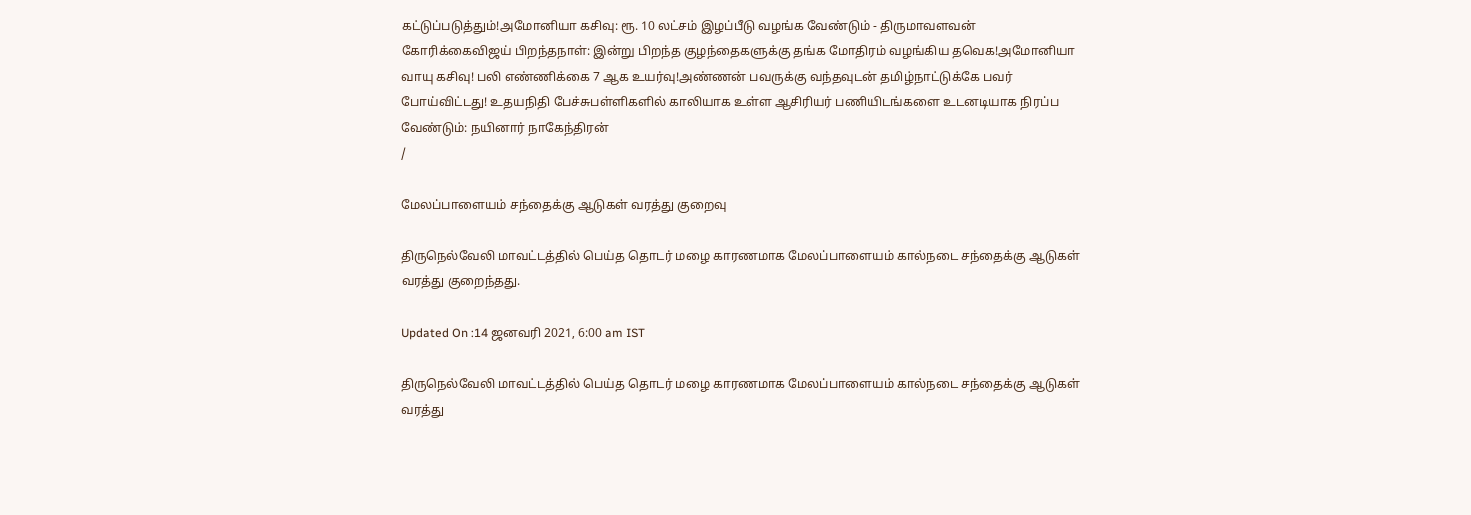கட்டுப்படுத்தும்!அமோனியா கசிவு: ரூ. 10 லட்சம் இழப்பீடு வழங்க வேண்டும் - திருமாவளவன் கோரிக்கைவிஜய் பிறந்தநாள்: இன்று பிறந்த குழந்தைகளுக்கு தங்க மோதிரம் வழங்கிய தவெக!அமோனியா வாயு கசிவு! பலி எண்ணிக்கை 7 ஆக உயர்வு!அண்ணன் பவருக்கு வந்தவுடன் தமிழ்நாட்டுக்கே பவர் போய்விட்டது! உதயநிதி பேச்சுபள்ளிகளில் காலியாக உள்ள ஆசிரியர் பணியிடங்களை உடனடியாக நிரப்ப வேண்டும்: நயினார் நாகேந்திரன்
/

மேலப்பாளையம் சந்தைக்கு ஆடுகள் வரத்து குறைவு

திருநெல்வேலி மாவட்டத்தில் பெய்த தொடர் மழை காரணமாக மேலப்பாளையம் கால்நடை சந்தைக்கு ஆடுகள் வரத்து குறைந்தது.

Updated On :14 ஜனவரி 2021, 6:00 am IST

திருநெல்வேலி மாவட்டத்தில் பெய்த தொடர் மழை காரணமாக மேலப்பாளையம் கால்நடை சந்தைக்கு ஆடுகள் வரத்து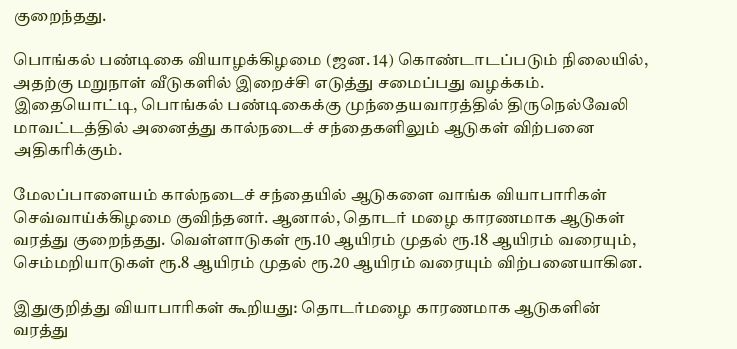குறைந்தது.

பொங்கல் பண்டிகை வியாழக்கிழமை (ஜன. 14) கொண்டாடப்படும் நிலையில், அதற்கு மறுநாள் வீடுகளில் இறைச்சி எடுத்து சமைப்பது வழக்கம். இதையொட்டி, பொங்கல் பண்டிகைக்கு முந்தையவாரத்தில் திருநெல்வேலி மாவட்டத்தில் அனைத்து கால்நடைச் சந்தைகளிலும் ஆடுகள் விற்பனை அதிகரிக்கும்.

மேலப்பாளையம் கால்நடைச் சந்தையில் ஆடுகளை வாங்க வியாபாரிகள் செவ்வாய்க்கிழமை குவிந்தனர். ஆனால், தொடர் மழை காரணமாக ஆடுகள் வரத்து குறைந்தது. வெள்ளாடுகள் ரூ.10 ஆயிரம் முதல் ரூ.18 ஆயிரம் வரையும், செம்மறியாடுகள் ரூ.8 ஆயிரம் முதல் ரூ.20 ஆயிரம் வரையும் விற்பனையாகின.

இதுகுறித்து வியாபாரிகள் கூறியது: தொடர்மழை காரணமாக ஆடுகளின் வரத்து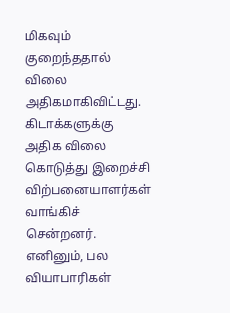மிகவும் குறைந்ததால் விலை அதிகமாகிவிட்டது. கிடாக்களுக்கு அதிக விலை கொடுத்து இறைச்சி விற்பனையாளர்கள் வாங்கிச் சென்றனர். எனினும், பல வியாபாரிகள்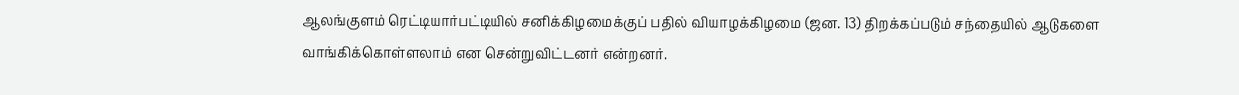ஆலங்குளம் ரெட்டியார்பட்டியில் சனிக்கிழமைக்குப் பதில் வியாழக்கிழமை (ஜன. 13) திறக்கப்படும் சந்தையில் ஆடுகளை வாங்கிக்கொள்ளலாம் என சென்றுவிட்டனர் என்றனர்.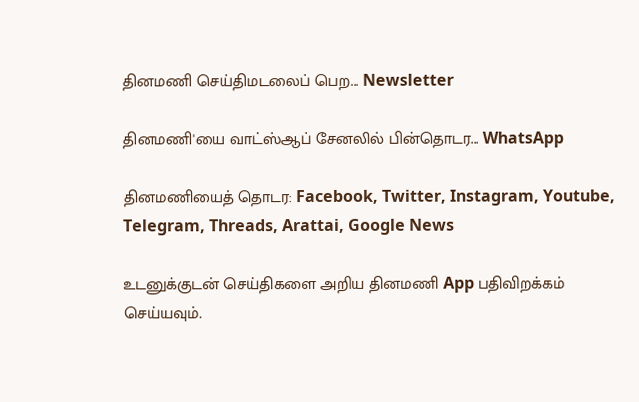தினமணி செய்திமடலைப் பெற... Newsletter

தினமணி'யை வாட்ஸ்ஆப் சேனலில் பின்தொடர... WhatsApp

தினமணியைத் தொடர: Facebook, Twitter, Instagram, Youtube, Telegram, Threads, Arattai, Google News

உடனுக்குடன் செய்திகளை அறிய தினமணி App பதிவிறக்கம் செய்யவும்.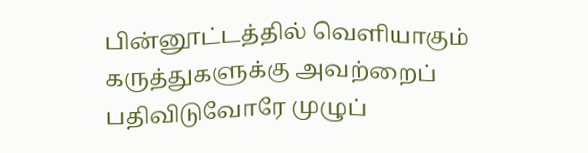பின்னூட்டத்தில் வெளியாகும் கருத்துகளுக்கு அவற்றைப் பதிவிடுவோரே முழுப்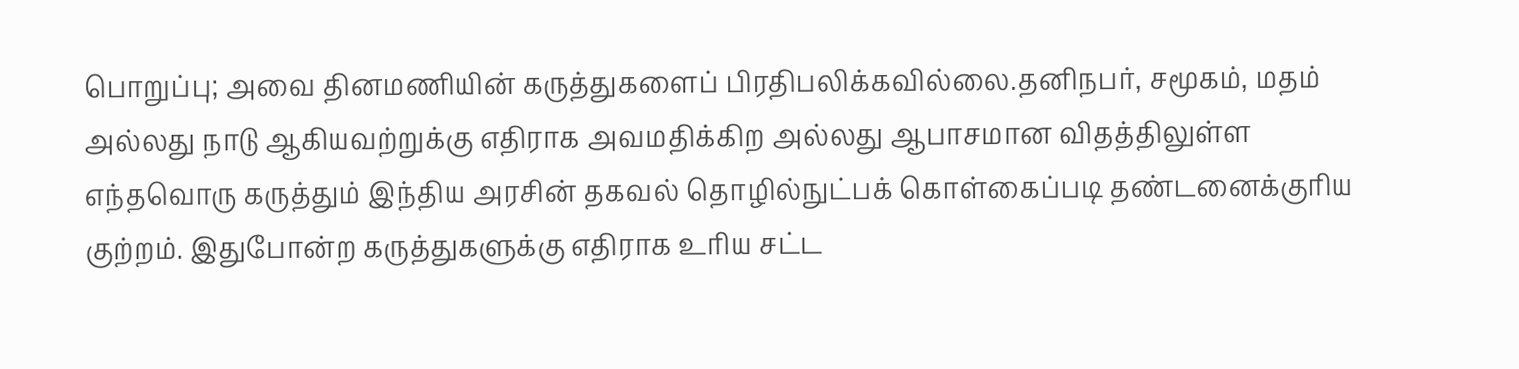பொறுப்பு; அவை தினமணியின் கருத்துகளைப் பிரதிபலிக்கவில்லை.தனிநபர், சமூகம், மதம் அல்லது நாடு ஆகியவற்றுக்கு எதிராக அவமதிக்கிற அல்லது ஆபாசமான விதத்திலுள்ள எந்தவொரு கருத்தும் இந்திய அரசின் தகவல் தொழில்நுட்பக் கொள்கைப்படி தண்டனைக்குரிய குற்றம். இதுபோன்ற கருத்துகளுக்கு எதிராக உரிய சட்ட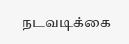நடவடிக்கை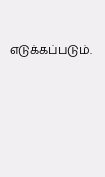எடுக்கப்படும்.